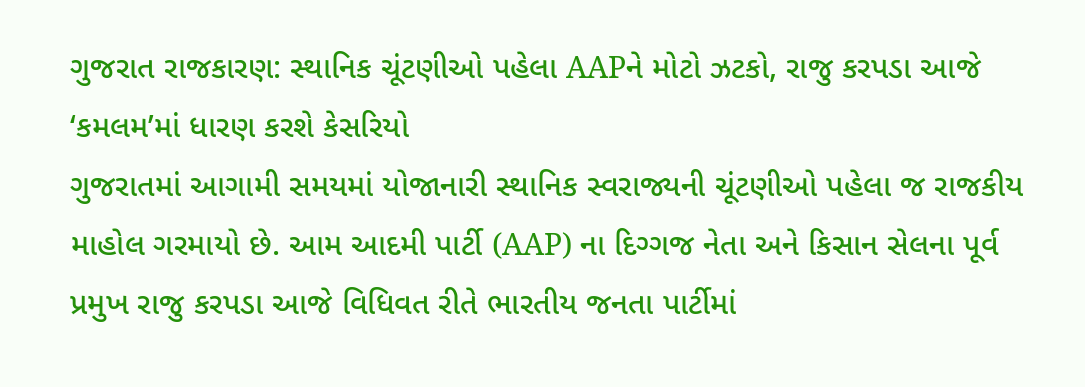ગુજરાત રાજકારણ: સ્થાનિક ચૂંટણીઓ પહેલા AAPને મોટો ઝટકો, રાજુ કરપડા આજે ‘કમલમ’માં ધારણ કરશે કેસરિયો
ગુજરાતમાં આગામી સમયમાં યોજાનારી સ્થાનિક સ્વરાજ્યની ચૂંટણીઓ પહેલા જ રાજકીય માહોલ ગરમાયો છે. આમ આદમી પાર્ટી (AAP) ના દિગ્ગજ નેતા અને કિસાન સેલના પૂર્વ પ્રમુખ રાજુ કરપડા આજે વિધિવત રીતે ભારતીય જનતા પાર્ટીમાં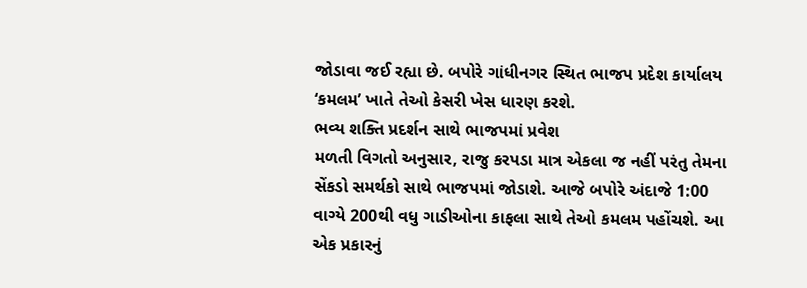જોડાવા જઈ રહ્યા છે. બપોરે ગાંધીનગર સ્થિત ભાજપ પ્રદેશ કાર્યાલય ‘કમલમ’ ખાતે તેઓ કેસરી ખેસ ધારણ કરશે.
ભવ્ય શક્તિ પ્રદર્શન સાથે ભાજપમાં પ્રવેશ
મળતી વિગતો અનુસાર, રાજુ કરપડા માત્ર એકલા જ નહીં પરંતુ તેમના સેંકડો સમર્થકો સાથે ભાજપમાં જોડાશે. આજે બપોરે અંદાજે 1:00 વાગ્યે 200થી વધુ ગાડીઓના કાફલા સાથે તેઓ કમલમ પહોંચશે. આ એક પ્રકારનું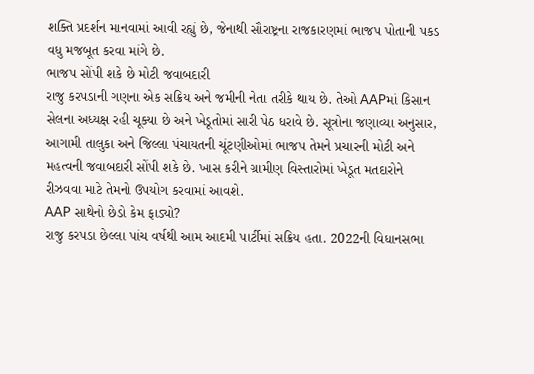શક્તિ પ્રદર્શન માનવામાં આવી રહ્યું છે, જેનાથી સૌરાષ્ટ્રના રાજકારણમાં ભાજપ પોતાની પકડ વધુ મજબૂત કરવા માંગે છે.
ભાજપ સોંપી શકે છે મોટી જવાબદારી
રાજુ કરપડાની ગણના એક સક્રિય અને જમીની નેતા તરીકે થાય છે. તેઓ AAPમાં કિસાન સેલના અધ્યક્ષ રહી ચૂક્યા છે અને ખેડૂતોમાં સારી પેઠ ધરાવે છે. સૂત્રોના જણાવ્યા અનુસાર, આગામી તાલુકા અને જિલ્લા પંચાયતની ચૂંટણીઓમાં ભાજપ તેમને પ્રચારની મોટી અને મહત્વની જવાબદારી સોંપી શકે છે. ખાસ કરીને ગ્રામીણ વિસ્તારોમાં ખેડૂત મતદારોને રીઝવવા માટે તેમનો ઉપયોગ કરવામાં આવશે.
AAP સાથેનો છેડો કેમ ફાડ્યો?
રાજુ કરપડા છેલ્લા પાંચ વર્ષથી આમ આદમી પાર્ટીમાં સક્રિય હતા. 2022ની વિધાનસભા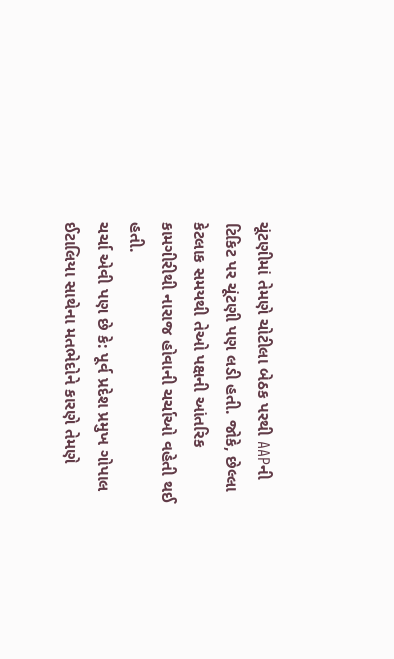ચૂંટણીમાં તેમણે ચોટીલા બેઠક પરથી AAPની ટિકિટ પર ચૂંટણી પણ લડી હતી. જોકે, છેલ્લા કેટલાક સમયથી તેઓ પક્ષની આંતરિક કામગીરીથી નારાજ હોવાની ચર્ચાઓ વહેતી થઈ હતી.
ચર્ચા એવી પણ છે કે: પૂર્વ પ્રદેશ પ્રમુખ ગોપાલ ઈટાલિયા સાથેના મતભેદોને કારણે તેમણે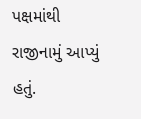પક્ષમાંથી રાજીનામું આપ્યું હતું.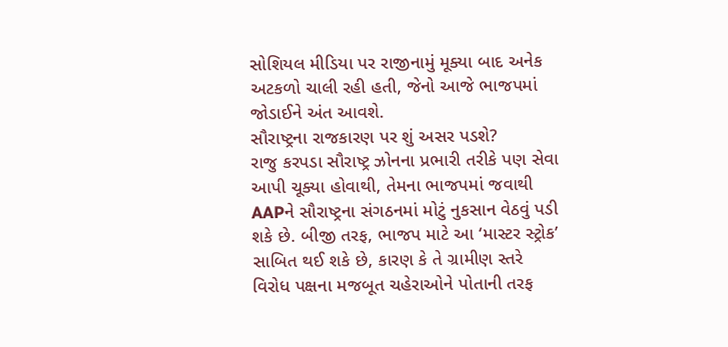સોશિયલ મીડિયા પર રાજીનામું મૂક્યા બાદ અનેક અટકળો ચાલી રહી હતી, જેનો આજે ભાજપમાં જોડાઈને અંત આવશે.
સૌરાષ્ટ્રના રાજકારણ પર શું અસર પડશે?
રાજુ કરપડા સૌરાષ્ટ્ર ઝોનના પ્રભારી તરીકે પણ સેવા આપી ચૂક્યા હોવાથી, તેમના ભાજપમાં જવાથી AAPને સૌરાષ્ટ્રના સંગઠનમાં મોટું નુકસાન વેઠવું પડી શકે છે. બીજી તરફ, ભાજપ માટે આ ‘માસ્ટર સ્ટ્રોક’ સાબિત થઈ શકે છે, કારણ કે તે ગ્રામીણ સ્તરે વિરોધ પક્ષના મજબૂત ચહેરાઓને પોતાની તરફ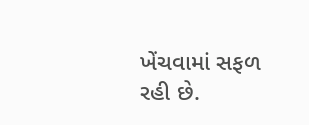ખેંચવામાં સફળ રહી છે.